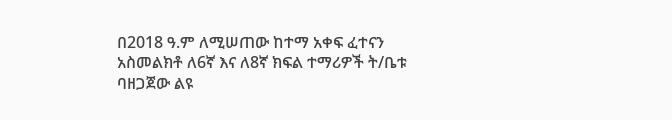በ2018 ዓ.ም ለሚሠጠው ከተማ አቀፍ ፈተናን አስመልክቶ ለ6ኛ እና ለ8ኛ ክፍል ተማሪዎች ት/ቤቱ ባዘጋጀው ልዩ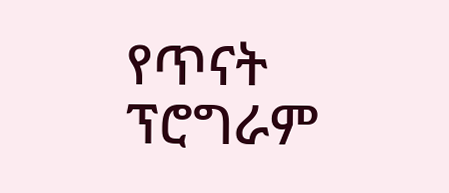የጥናት ፕሮግራም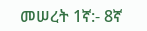መሠረት 1ኛ:- 8ኛ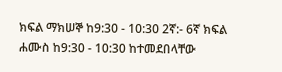ክፍል ማክሠኞ ከ9:30 - 10:30 2ኛ:- 6ኛ ክፍል ሐሙስ ከ9:30 - 10:30 ከተመደበላቸው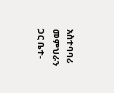አስተባባሪ መምህራን ጋር ቤተ-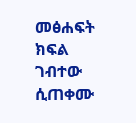መፅሐፍት ክፍል ገብተው ሲጠቀሙ